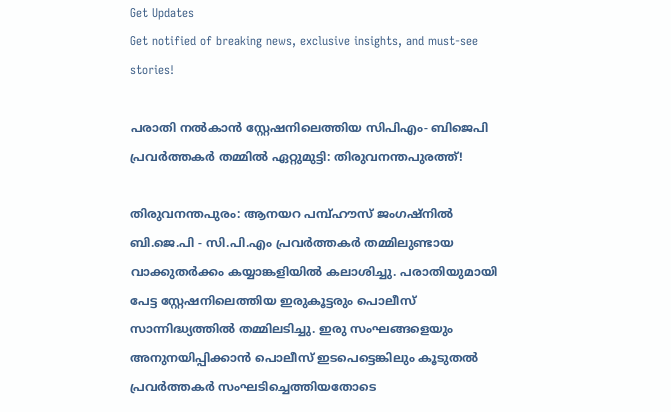Get Updates
Get notified of breaking news, exclusive insights, and must-see stories!

പരാതി നൽകാൻ സ്റ്റേഷനിലെത്തിയ സിപിഎം- ബിജെപി പ്രവർത്തകർ തമ്മിൽ ഏറ്റുമുട്ടി: തിരുവനന്തപുരത്ത്!

തിരുവനന്തപുരം: ആനയറ പമ്പ്ഹൗസ് ജംഗഷ്നിൽ ബി.ജെ.പി - സി.പി.എം പ്രവർത്തകർ തമ്മിലുണ്ടായ വാക്കുതർക്കം കയ്യാങ്കളിയിൽ കലാശിച്ചു. പരാതിയുമായി പേട്ട സ്റ്റേഷനിലെത്തിയ ഇരുകൂട്ടരും പൊലീസ് സാന്നിദ്ധ്യത്തിൽ തമ്മിലടിച്ചു. ഇരു സംഘങ്ങളെയും അനുനയിപ്പിക്കാൻ പൊലീസ് ഇടപെട്ടെങ്കിലും കൂടുതൽ പ്രവർത്തകർ സംഘടിച്ചെത്തിയതോടെ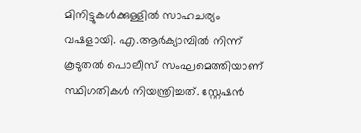മിനിട്ടുകൾക്കുള്ളിൽ സാഹചര്യം വഷളായി. എ.ആർക്യാമ്പിൽ നിന്ന് കൂടുതൽ പൊലീസ് സംഘമെത്തിയാണ് സ്ഥിഗതികൾ നിയന്ത്രിച്ചത്. സ്റ്റേഷൻ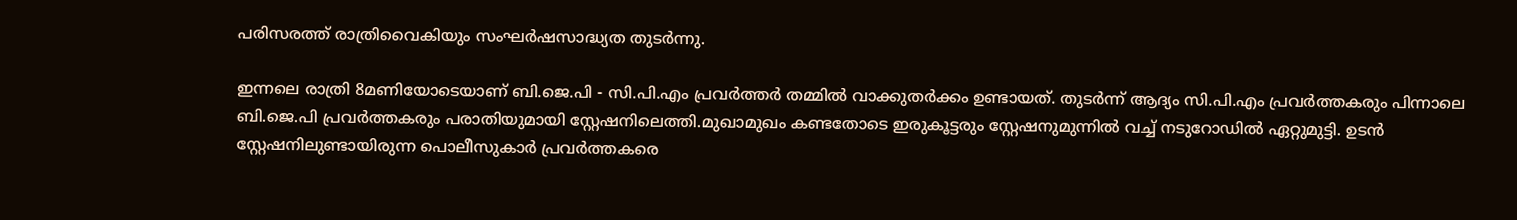പരിസരത്ത് രാത്രിവൈകിയും സംഘർഷസാദ്ധ്യത തുടർന്നു.

ഇന്നലെ രാത്രി 8മണിയോടെയാണ് ബി.ജെ.പി - സി.പി.എം പ്രവർത്തർ തമ്മിൽ വാക്കുതർക്കം ഉണ്ടായത്. തുടർന്ന് ആദ്യം സി.പി.എം പ്രവർത്തകരും പിന്നാലെ ബി.ജെ.പി പ്രവർത്തകരും പരാതിയുമായി സ്റ്റേഷനിലെത്തി.മുഖാമുഖം കണ്ടതോടെ ഇരുകൂട്ടരും സ്റ്റേഷനുമുന്നിൽ വച്ച് നടുറോഡിൽ ഏറ്റുമുട്ടി. ഉടൻ സ്റ്റേഷനിലുണ്ടായിരുന്ന പൊലീസുകാർ പ്രവർത്തകരെ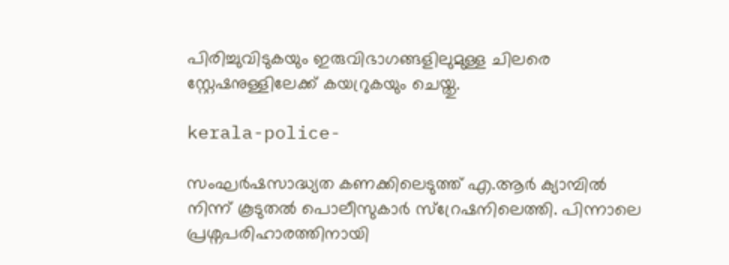പിരിച്ചുവിടുകയും ഇരുവിഭാഗങ്ങളിലുമുള്ള ചിലരെ സ്റ്റേഷനുള്ളിലേക്ക് കയറ്രുകയും ചെയ്തു.

kerala-police-

സംഘർഷസാദ്ധ്യത കണക്കിലെടുത്ത് എ.ആർ ക്യാമ്പിൽ നിന്ന് കൂടുതൽ പൊലീസുകാർ സ്റ്രേഷനിലെത്തി. പിന്നാലെ പ്രശ്നപരിഹാരത്തിനായി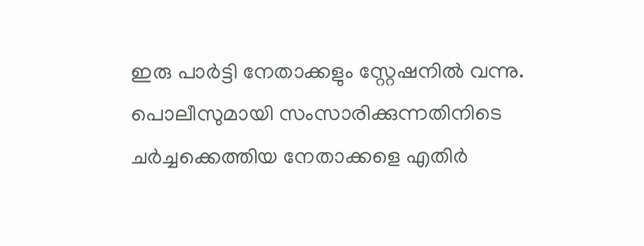ഇരു പാർട്ടി നേതാക്കളും സ്റ്റേഷനിൽ വന്നു. പൊലീസുമായി സംസാരിക്കുന്നതിനിടെ ചർച്ചക്കെത്തിയ നേതാക്കളെ എതിർ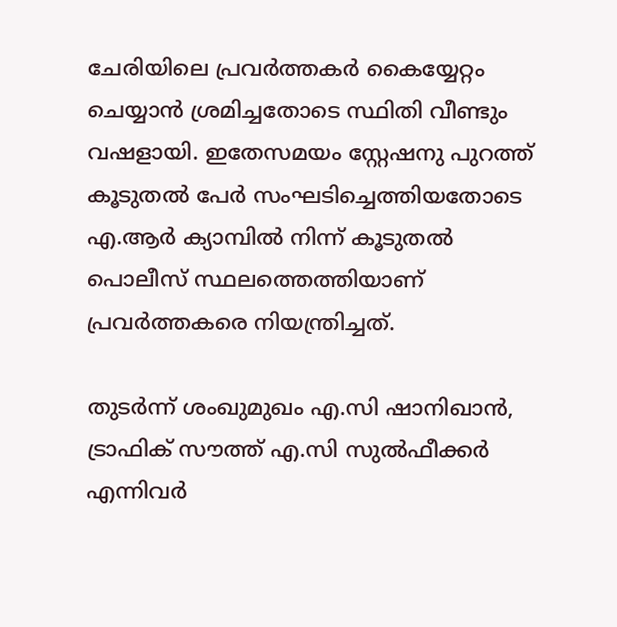ചേരിയിലെ പ്രവർത്തകർ കൈയ്യേറ്റം ചെയ്യാൻ ശ്രമിച്ചതോടെ സ്ഥിതി വീണ്ടും വഷളായി. ഇതേസമയം സ്റ്റേഷനു പുറത്ത് കൂടുതൽ പേർ സംഘടിച്ചെത്തിയതോടെ എ.ആർ ക്യാമ്പിൽ നിന്ന് കൂടുതൽ പൊലീസ് സ്ഥലത്തെത്തിയാണ് പ്രവർത്തകരെ നിയന്ത്രിച്ചത്.

തുടർന്ന് ശംഖുമുഖം എ.സി ഷാനിഖാൻ, ട്രാഫിക് സൗത്ത് എ.സി സുൽഫീക്കർ എന്നിവർ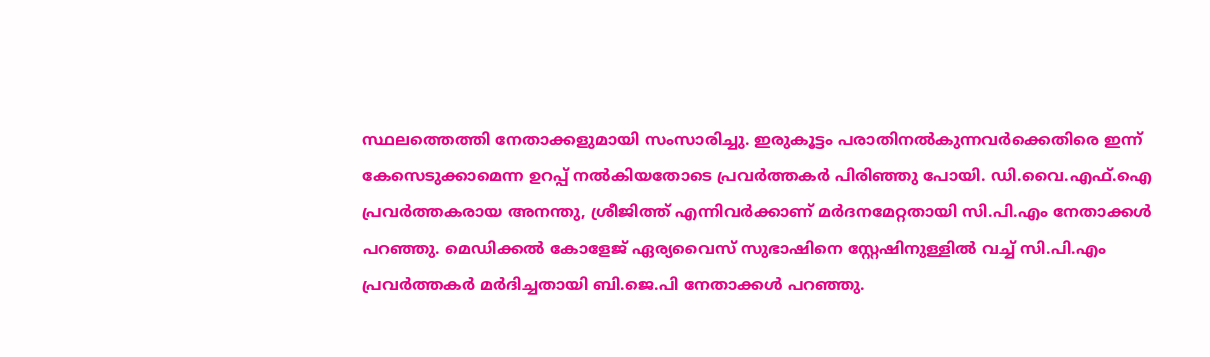സ്ഥലത്തെത്തി നേതാക്കളുമായി സംസാരിച്ചു. ഇരുകൂട്ടം പരാതിനൽകുന്നവർക്കെതിരെ ഇന്ന് കേസെടുക്കാമെന്ന ഉറപ്പ് നൽകിയതോടെ പ്രവർത്തകർ പിരിഞ്ഞു പോയി. ഡി.വൈ.എഫ്‌.ഐ പ്രവർത്തകരായ അനന്തു, ശ്രീജിത്ത് എന്നിവർക്കാണ് മർദനമേറ്റതായി സി.പി.എം നേതാക്കൾ പറഞ്ഞു. മെഡിക്കൽ കോളേജ് ഏര്യവൈസ് സുഭാഷിനെ സ്റ്റേഷിനുള്ളിൽ വച്ച് സി.പി.എം പ്രവർത്തകർ മർദിച്ചതായി ബി.ജെ.പി നേതാക്കൾ പറഞ്ഞു.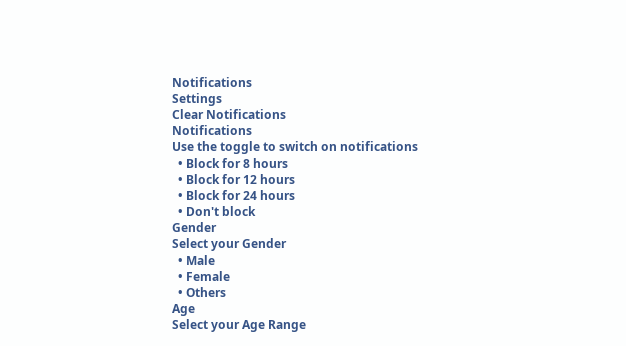Notifications
Settings
Clear Notifications
Notifications
Use the toggle to switch on notifications
  • Block for 8 hours
  • Block for 12 hours
  • Block for 24 hours
  • Don't block
Gender
Select your Gender
  • Male
  • Female
  • Others
Age
Select your Age Range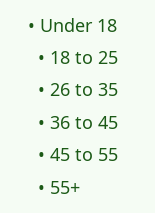• Under 18
  • 18 to 25
  • 26 to 35
  • 36 to 45
  • 45 to 55
  • 55+